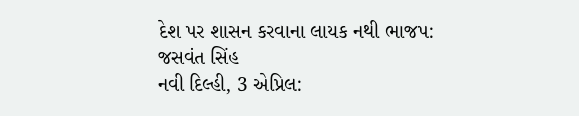દેશ પર શાસન કરવાના લાયક નથી ભાજપ: જસવંત સિંહ
નવી દિલ્હી, 3 એપ્રિલ: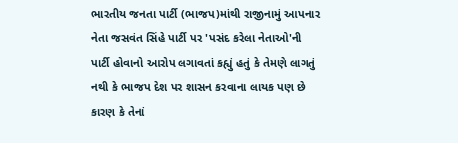ભારતીય જનતા પાર્ટી (ભાજપ)માંથી રાજીનામું આપનાર નેતા જસવંત સિંહે પાર્ટી પર 'પસંદ કરેલા નેતાઓ'ની પાર્ટી હોવાનો આરોપ લગાવતાં કહ્યું હતું કે તેમણે લાગતું નથી કે ભાજપ દેશ પર શાસન કરવાના લાયક પણ છે કારણ કે તેનાં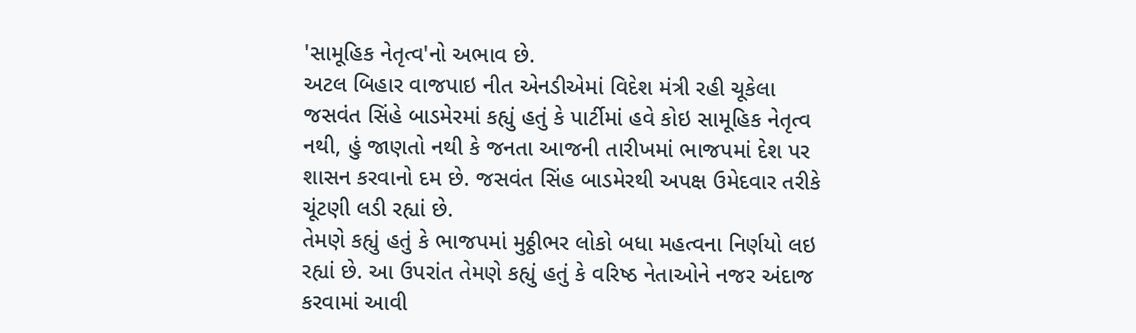'સામૂહિક નેતૃત્વ'નો અભાવ છે.
અટલ બિહાર વાજપાઇ નીત એનડીએમાં વિદેશ મંત્રી રહી ચૂકેલા જસવંત સિંહે બાડમેરમાં કહ્યું હતું કે પાર્ટીમાં હવે કોઇ સામૂહિક નેતૃત્વ નથી, હું જાણતો નથી કે જનતા આજની તારીખમાં ભાજપમાં દેશ પર શાસન કરવાનો દમ છે. જસવંત સિંહ બાડમેરથી અપક્ષ ઉમેદવાર તરીકે ચૂંટણી લડી રહ્યાં છે.
તેમણે કહ્યું હતું કે ભાજપમાં મુઠ્ઠીભર લોકો બધા મહત્વના નિર્ણયો લઇ રહ્યાં છે. આ ઉપરાંત તેમણે કહ્યું હતું કે વરિષ્ઠ નેતાઓને નજર અંદાજ કરવામાં આવી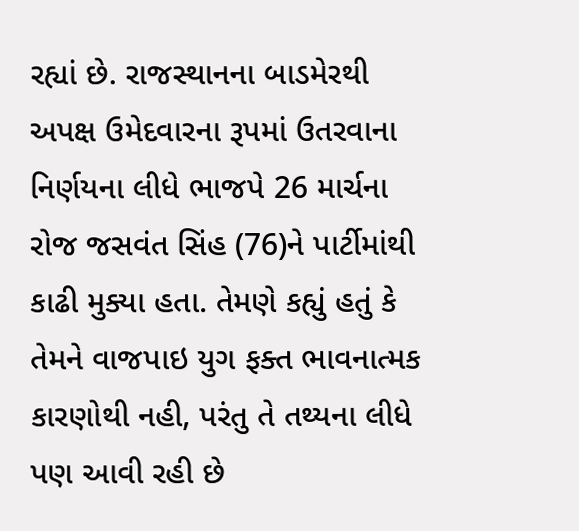રહ્યાં છે. રાજસ્થાનના બાડમેરથી અપક્ષ ઉમેદવારના રૂપમાં ઉતરવાના નિર્ણયના લીધે ભાજપે 26 માર્ચના રોજ જસવંત સિંહ (76)ને પાર્ટીમાંથી કાઢી મુક્યા હતા. તેમણે કહ્યું હતું કે તેમને વાજપાઇ યુગ ફક્ત ભાવનાત્મક કારણોથી નહી, પરંતુ તે તથ્યના લીધે પણ આવી રહી છે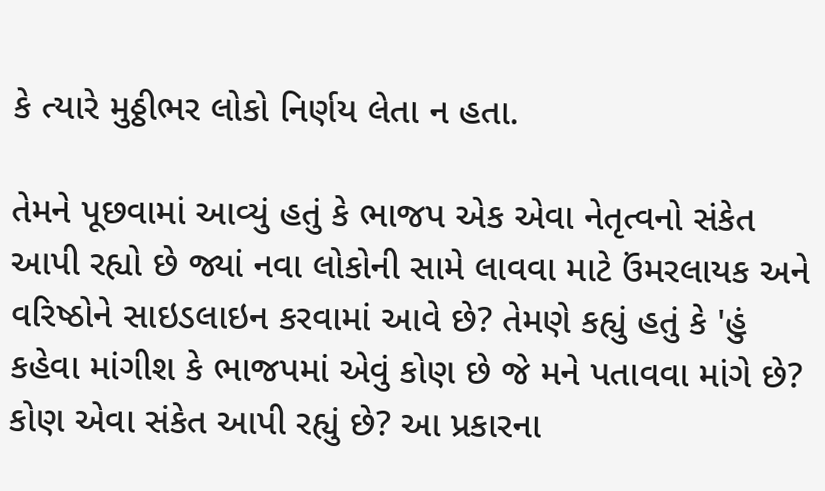કે ત્યારે મુઠ્ઠીભર લોકો નિર્ણય લેતા ન હતા.

તેમને પૂછવામાં આવ્યું હતું કે ભાજપ એક એવા નેતૃત્વનો સંકેત આપી રહ્યો છે જ્યાં નવા લોકોની સામે લાવવા માટે ઉંમરલાયક અને વરિષ્ઠોને સાઇડલાઇન કરવામાં આવે છે? તેમણે કહ્યું હતું કે 'હું કહેવા માંગીશ કે ભાજપમાં એવું કોણ છે જે મને પતાવવા માંગે છે? કોણ એવા સંકેત આપી રહ્યું છે? આ પ્રકારના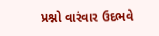પ્રશ્નો વારંવાર ઉદભવે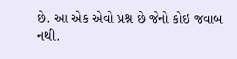છે. આ એક એવો પ્રશ્ન છે જેનો કોઇ જવાબ નથી.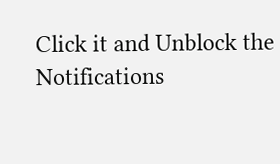Click it and Unblock the Notifications